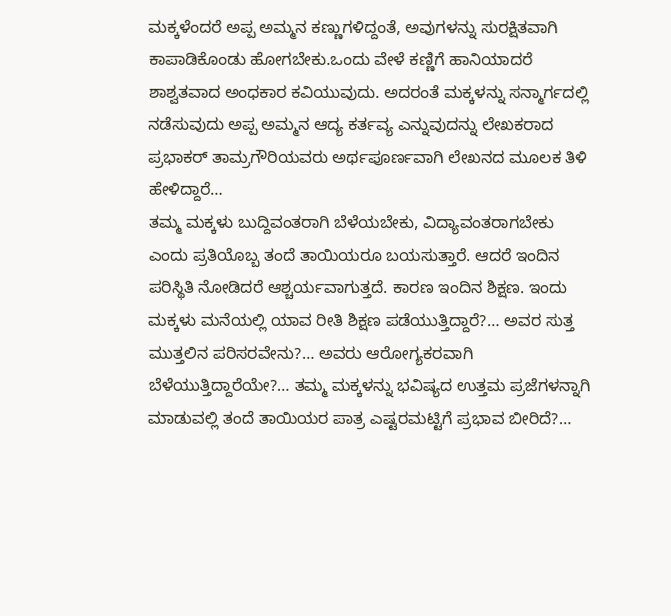ಮಕ್ಕಳೆಂದರೆ ಅಪ್ಪ ಅಮ್ಮನ ಕಣ್ಣುಗಳಿದ್ದಂತೆ, ಅವುಗಳನ್ನು ಸುರಕ್ಷಿತವಾಗಿ ಕಾಪಾಡಿಕೊಂಡು ಹೋಗಬೇಕು.ಒಂದು ವೇಳೆ ಕಣ್ಣಿಗೆ ಹಾನಿಯಾದರೆ ಶಾಶ್ವತವಾದ ಅಂಧಕಾರ ಕವಿಯುವುದು. ಅದರಂತೆ ಮಕ್ಕಳನ್ನು ಸನ್ಮಾರ್ಗದಲ್ಲಿ ನಡೆಸುವುದು ಅಪ್ಪ ಅಮ್ಮನ ಆದ್ಯ ಕರ್ತವ್ಯ ಎನ್ನುವುದನ್ನು ಲೇಖಕರಾದ ಪ್ರಭಾಕರ್ ತಾಮ್ರಗೌರಿಯವರು ಅರ್ಥಪೂರ್ಣವಾಗಿ ಲೇಖನದ ಮೂಲಕ ತಿಳಿ ಹೇಳಿದ್ದಾರೆ…
ತಮ್ಮ ಮಕ್ಕಳು ಬುದ್ದಿವಂತರಾಗಿ ಬೆಳೆಯಬೇಕು, ವಿದ್ಯಾವಂತರಾಗಬೇಕು ಎಂದು ಪ್ರತಿಯೊಬ್ಬ ತಂದೆ ತಾಯಿಯರೂ ಬಯಸುತ್ತಾರೆ. ಆದರೆ ಇಂದಿನ ಪರಿಸ್ಥಿತಿ ನೋಡಿದರೆ ಆಶ್ಚರ್ಯವಾಗುತ್ತದೆ. ಕಾರಣ ಇಂದಿನ ಶಿಕ್ಷಣ. ಇಂದು ಮಕ್ಕಳು ಮನೆಯಲ್ಲಿ ಯಾವ ರೀತಿ ಶಿಕ್ಷಣ ಪಡೆಯುತ್ತಿದ್ದಾರೆ?… ಅವರ ಸುತ್ತ ಮುತ್ತಲಿನ ಪರಿಸರವೇನು?… ಅವರು ಆರೋಗ್ಯಕರವಾಗಿ ಬೆಳೆಯುತ್ತಿದ್ದಾರೆಯೇ?… ತಮ್ಮ ಮಕ್ಕಳನ್ನು ಭವಿಷ್ಯದ ಉತ್ತಮ ಪ್ರಜೆಗಳನ್ನಾಗಿ ಮಾಡುವಲ್ಲಿ ತಂದೆ ತಾಯಿಯರ ಪಾತ್ರ ಎಷ್ಟರಮಟ್ಟಿಗೆ ಪ್ರಭಾವ ಬೀರಿದೆ?…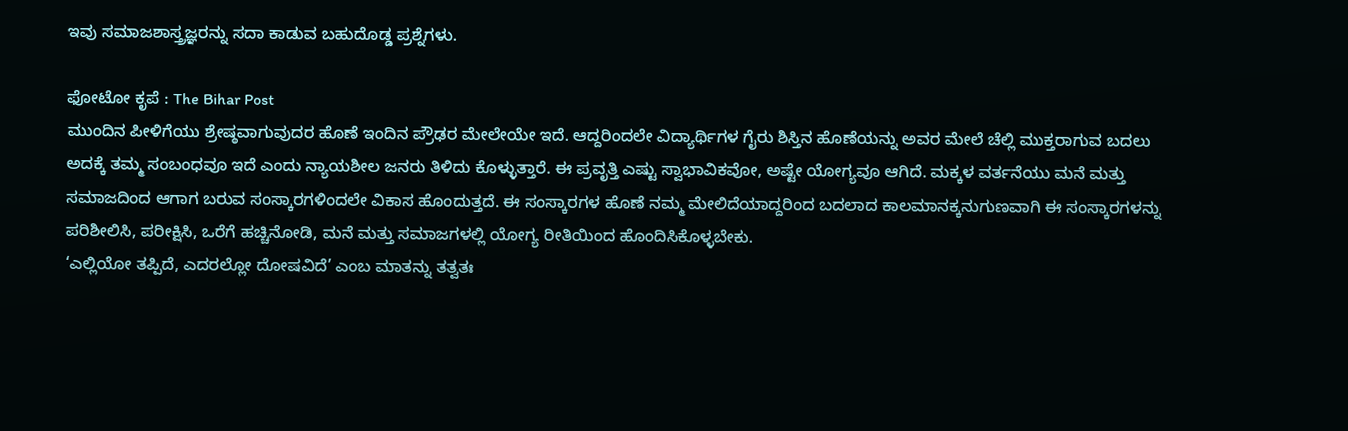ಇವು ಸಮಾಜಶಾಸ್ತ್ರಜ್ಞರನ್ನು ಸದಾ ಕಾಡುವ ಬಹುದೊಡ್ಡ ಪ್ರಶ್ನೆಗಳು.

ಫೋಟೋ ಕೃಪೆ : The Bihar Post
ಮುಂದಿನ ಪೀಳಿಗೆಯು ಶ್ರೇಷ್ಠವಾಗುವುದರ ಹೊಣೆ ಇಂದಿನ ಪ್ರೌಢರ ಮೇಲೇಯೇ ಇದೆ. ಆದ್ದರಿಂದಲೇ ವಿದ್ಯಾರ್ಥಿಗಳ ಗೈರು ಶಿಸ್ತಿನ ಹೊಣೆಯನ್ನು ಅವರ ಮೇಲೆ ಚೆಲ್ಲಿ ಮುಕ್ತರಾಗುವ ಬದಲು ಅದಕ್ಕೆ ತಮ್ಮ ಸಂಬಂಧವೂ ಇದೆ ಎಂದು ನ್ಯಾಯಶೀಲ ಜನರು ತಿಳಿದು ಕೊಳ್ಳುತ್ತಾರೆ. ಈ ಪ್ರವೃತ್ತಿ ಎಷ್ಟು ಸ್ವಾಭಾವಿಕವೋ, ಅಷ್ಟೇ ಯೋಗ್ಯವೂ ಆಗಿದೆ. ಮಕ್ಕಳ ವರ್ತನೆಯು ಮನೆ ಮತ್ತು ಸಮಾಜದಿಂದ ಆಗಾಗ ಬರುವ ಸಂಸ್ಕಾರಗಳಿಂದಲೇ ವಿಕಾಸ ಹೊಂದುತ್ತದೆ. ಈ ಸಂಸ್ಕಾರಗಳ ಹೊಣೆ ನಮ್ಮ ಮೇಲಿದೆಯಾದ್ದರಿಂದ ಬದಲಾದ ಕಾಲಮಾನಕ್ಕನುಗುಣವಾಗಿ ಈ ಸಂಸ್ಕಾರಗಳನ್ನು ಪರಿಶೀಲಿಸಿ, ಪರೀಕ್ಷಿಸಿ, ಒರೆಗೆ ಹಚ್ಚಿನೋಡಿ, ಮನೆ ಮತ್ತು ಸಮಾಜಗಳಲ್ಲಿ ಯೋಗ್ಯ ರೀತಿಯಿಂದ ಹೊಂದಿಸಿಕೊಳ್ಳಬೇಕು.
‘ಎಲ್ಲಿಯೋ ತಪ್ಪಿದೆ, ಎದರಲ್ಲೋ ದೋಷವಿದೆ’ ಎಂಬ ಮಾತನ್ನು ತತ್ವತಃ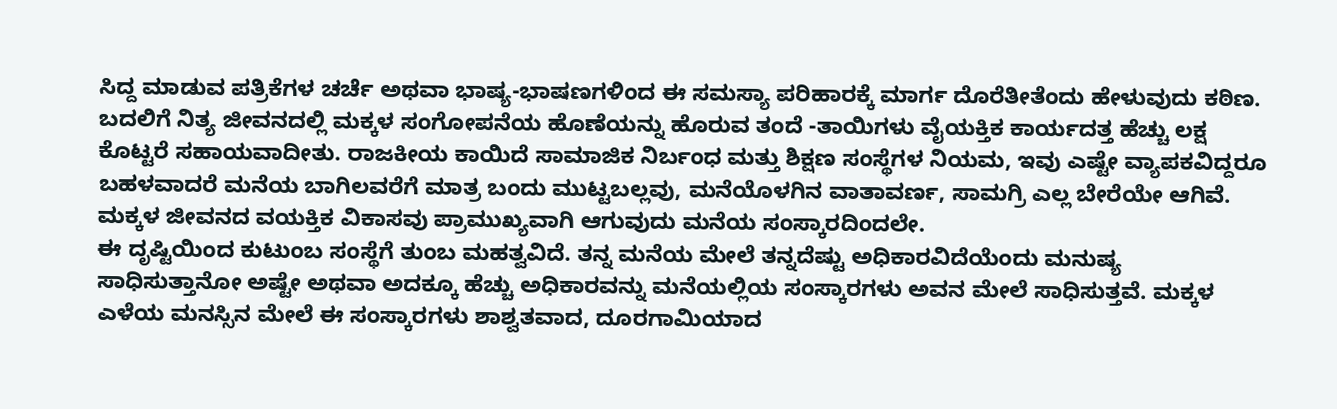ಸಿದ್ದ ಮಾಡುವ ಪತ್ರಿಕೆಗಳ ಚರ್ಚೆ ಅಥವಾ ಭಾಷ್ಯ-ಭಾಷಣಗಳಿಂದ ಈ ಸಮಸ್ಯಾ ಪರಿಹಾರಕ್ಕೆ ಮಾರ್ಗ ದೊರೆತೀತೆಂದು ಹೇಳುವುದು ಕಠಿಣ. ಬದಲಿಗೆ ನಿತ್ಯ ಜೀವನದಲ್ಲಿ ಮಕ್ಕಳ ಸಂಗೋಪನೆಯ ಹೊಣೆಯನ್ನು ಹೊರುವ ತಂದೆ -ತಾಯಿಗಳು ವೈಯಕ್ತಿಕ ಕಾರ್ಯದತ್ತ ಹೆಚ್ಚು ಲಕ್ಷ ಕೊಟ್ಟರೆ ಸಹಾಯವಾದೀತು. ರಾಜಕೀಯ ಕಾಯಿದೆ ಸಾಮಾಜಿಕ ನಿರ್ಬಂಧ ಮತ್ತು ಶಿಕ್ಷಣ ಸಂಸ್ಥೆಗಳ ನಿಯಮ, ಇವು ಎಷ್ಟೇ ವ್ಯಾಪಕವಿದ್ದರೂ ಬಹಳವಾದರೆ ಮನೆಯ ಬಾಗಿಲವರೆಗೆ ಮಾತ್ರ ಬಂದು ಮುಟ್ಟಬಲ್ಲವು, ಮನೆಯೊಳಗಿನ ವಾತಾವರ್ಣ, ಸಾಮಗ್ರಿ ಎಲ್ಲ ಬೇರೆಯೇ ಆಗಿವೆ. ಮಕ್ಕಳ ಜೀವನದ ವಯಕ್ತಿಕ ವಿಕಾಸವು ಪ್ರಾಮುಖ್ಯವಾಗಿ ಆಗುವುದು ಮನೆಯ ಸಂಸ್ಕಾರದಿಂದಲೇ.
ಈ ದೃಷ್ಟಿಯಿಂದ ಕುಟುಂಬ ಸಂಸ್ಥೆಗೆ ತುಂಬ ಮಹತ್ವವಿದೆ. ತನ್ನ ಮನೆಯ ಮೇಲೆ ತನ್ನದೆಷ್ಟು ಅಧಿಕಾರವಿದೆಯೆಂದು ಮನುಷ್ಯ ಸಾಧಿಸುತ್ತಾನೋ ಅಷ್ಟೇ ಅಥವಾ ಅದಕ್ಕೂ ಹೆಚ್ಚು ಅಧಿಕಾರವನ್ನು ಮನೆಯಲ್ಲಿಯ ಸಂಸ್ಕಾರಗಳು ಅವನ ಮೇಲೆ ಸಾಧಿಸುತ್ತವೆ. ಮಕ್ಕಳ ಎಳೆಯ ಮನಸ್ಸಿನ ಮೇಲೆ ಈ ಸಂಸ್ಕಾರಗಳು ಶಾಶ್ವತವಾದ, ದೂರಗಾಮಿಯಾದ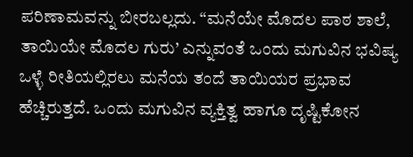ಪರಿಣಾಮವನ್ನು ಬೀರಬಲ್ಲದು. “ಮನೆಯೇ ಮೊದಲ ಪಾಠ ಶಾಲೆ, ತಾಯಿಯೇ ಮೊದಲ ಗುರು’ ಎನ್ನುವಂತೆ ಒಂದು ಮಗುವಿನ ಭವಿಷ್ಯ ಒಳ್ಳೆ ರೀತಿಯಲ್ಲಿರಲು ಮನೆಯ ತಂದೆ ತಾಯಿಯರ ಪ್ರಭಾವ ಹೆಚ್ಚಿರುತ್ತದೆ. ಒಂದು ಮಗುವಿನ ವ್ಯಕ್ತಿತ್ವ ಹಾಗೂ ದೃಷ್ಟಿಕೋನ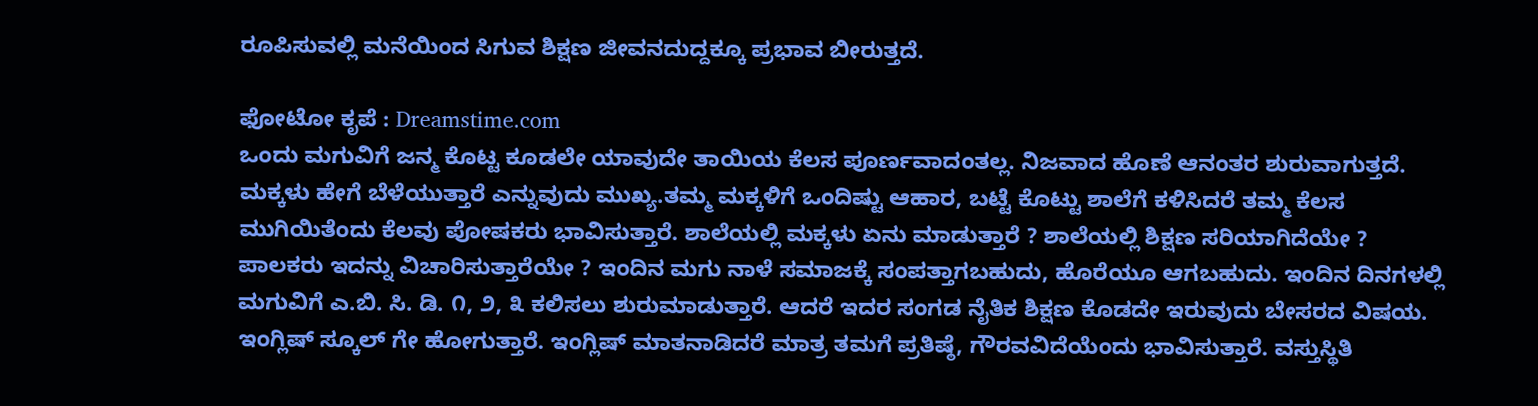ರೂಪಿಸುವಲ್ಲಿ ಮನೆಯಿಂದ ಸಿಗುವ ಶಿಕ್ಷಣ ಜೀವನದುದ್ದಕ್ಕೂ ಪ್ರಭಾವ ಬೀರುತ್ತದೆ.

ಫೋಟೋ ಕೃಪೆ : Dreamstime.com
ಒಂದು ಮಗುವಿಗೆ ಜನ್ಮ ಕೊಟ್ಟ ಕೂಡಲೇ ಯಾವುದೇ ತಾಯಿಯ ಕೆಲಸ ಪೂರ್ಣವಾದಂತಲ್ಲ. ನಿಜವಾದ ಹೊಣೆ ಆನಂತರ ಶುರುವಾಗುತ್ತದೆ. ಮಕ್ಕಳು ಹೇಗೆ ಬೆಳೆಯುತ್ತಾರೆ ಎನ್ನುವುದು ಮುಖ್ಯ.ತಮ್ಮ ಮಕ್ಕಳಿಗೆ ಒಂದಿಷ್ಟು ಆಹಾರ, ಬಟ್ಟೆ ಕೊಟ್ಟು ಶಾಲೆಗೆ ಕಳಿಸಿದರೆ ತಮ್ಮ ಕೆಲಸ ಮುಗಿಯಿತೆಂದು ಕೆಲವು ಪೋಷಕರು ಭಾವಿಸುತ್ತಾರೆ. ಶಾಲೆಯಲ್ಲಿ ಮಕ್ಕಳು ಏನು ಮಾಡುತ್ತಾರೆ ? ಶಾಲೆಯಲ್ಲಿ ಶಿಕ್ಷಣ ಸರಿಯಾಗಿದೆಯೇ ? ಪಾಲಕರು ಇದನ್ನು ವಿಚಾರಿಸುತ್ತಾರೆಯೇ ? ಇಂದಿನ ಮಗು ನಾಳೆ ಸಮಾಜಕ್ಕೆ ಸಂಪತ್ತಾಗಬಹುದು, ಹೊರೆಯೂ ಆಗಬಹುದು. ಇಂದಿನ ದಿನಗಳಲ್ಲಿ ಮಗುವಿಗೆ ಎ.ಬಿ. ಸಿ. ಡಿ. ೧, ೨, ೩ ಕಲಿಸಲು ಶುರುಮಾಡುತ್ತಾರೆ. ಆದರೆ ಇದರ ಸಂಗಡ ನೈತಿಕ ಶಿಕ್ಷಣ ಕೊಡದೇ ಇರುವುದು ಬೇಸರದ ವಿಷಯ. ಇಂಗ್ಲಿಷ್ ಸ್ಕೂಲ್ ಗೇ ಹೋಗುತ್ತಾರೆ. ಇಂಗ್ಲಿಷ್ ಮಾತನಾಡಿದರೆ ಮಾತ್ರ ತಮಗೆ ಪ್ರತಿಷ್ಠೆ, ಗೌರವವಿದೆಯೆಂದು ಭಾವಿಸುತ್ತಾರೆ. ವಸ್ತುಸ್ಥಿತಿ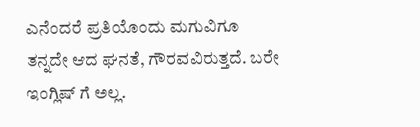ಎನೆಂದರೆ ಪ್ರತಿಯೊಂದು ಮಗುವಿಗೂ ತನ್ನದೇ ಆದ ಘನತೆ, ಗೌರವವಿರುತ್ತದೆ. ಬರೇ ಇಂಗ್ಲಿಷ್ ಗೆ ಅಲ್ಲ.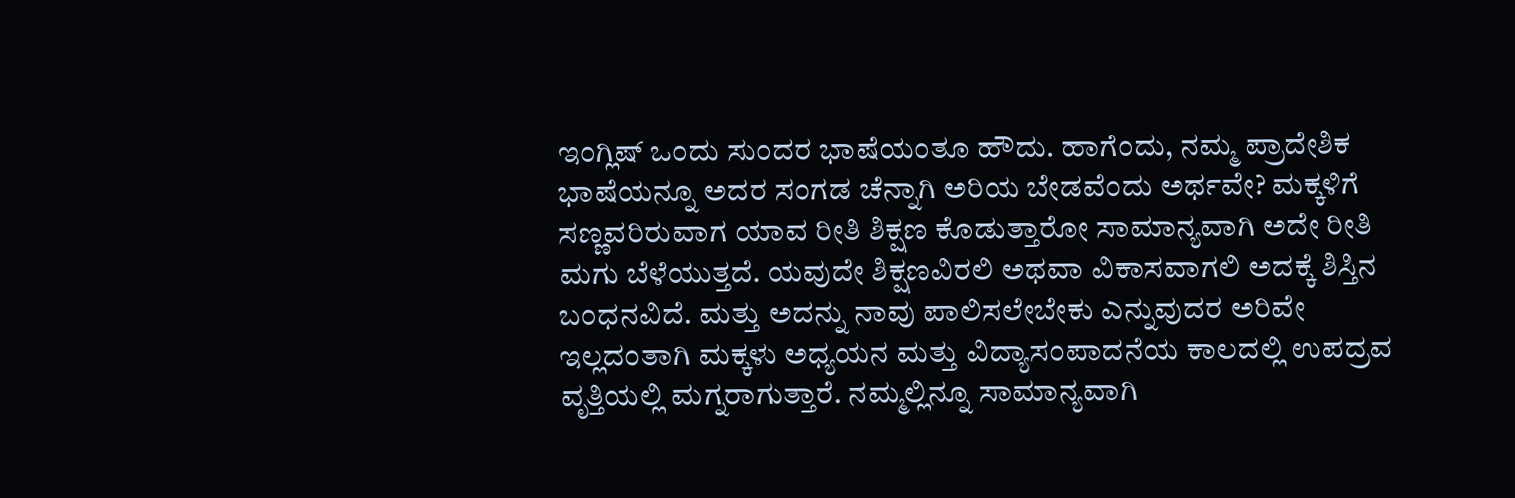ಇಂಗ್ಲಿಷ್ ಒಂದು ಸುಂದರ ಭಾಷೆಯಂತೂ ಹೌದು. ಹಾಗೆಂದು, ನಮ್ಮ ಪ್ರಾದೇಶಿಕ ಭಾಷೆಯನ್ನೂ ಅದರ ಸಂಗಡ ಚೆನ್ನಾಗಿ ಅರಿಯ ಬೇಡವೆಂದು ಅರ್ಥವೇ? ಮಕ್ಕಳಿಗೆ ಸಣ್ಣವರಿರುವಾಗ ಯಾವ ರೀತಿ ಶಿಕ್ಷಣ ಕೊಡುತ್ತಾರೋ ಸಾಮಾನ್ಯವಾಗಿ ಅದೇ ರೀತಿ ಮಗು ಬೆಳೆಯುತ್ತದೆ. ಯವುದೇ ಶಿಕ್ಷಣವಿರಲಿ ಅಥವಾ ವಿಕಾಸವಾಗಲಿ ಅದಕ್ಕೆ ಶಿಸ್ತಿನ ಬಂಧನವಿದೆ. ಮತ್ತು ಅದನ್ನು ನಾವು ಪಾಲಿಸಲೇಬೇಕು ಎನ್ನುವುದರ ಅರಿವೇ ಇಲ್ಲದಂತಾಗಿ ಮಕ್ಕಳು ಅಧ್ಯಯನ ಮತ್ತು ವಿದ್ಯಾಸಂಪಾದನೆಯ ಕಾಲದಲ್ಲಿ ಉಪದ್ರವ ವೃತ್ತಿಯಲ್ಲಿ ಮಗ್ನರಾಗುತ್ತಾರೆ. ನಮ್ಮಲ್ಲಿನ್ನೂ ಸಾಮಾನ್ಯವಾಗಿ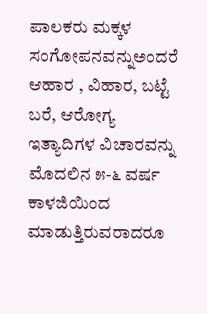ಪಾಲಕರು ಮಕ್ಕಳ ಸಂಗೋಪನವನ್ನುಅಂದರೆ ಆಹಾರ , ವಿಹಾರ, ಬಟ್ಟೆ ಬರೆ, ಆರೋಗ್ಯ ಇತ್ಯಾದಿಗಳ ವಿಚಾರವನ್ನು ಮೊದಲಿನ ೫-೬ ವರ್ಷ ಕಾಳಜಿಯಿಂದ ಮಾಡುತ್ತಿರುವರಾದರೂ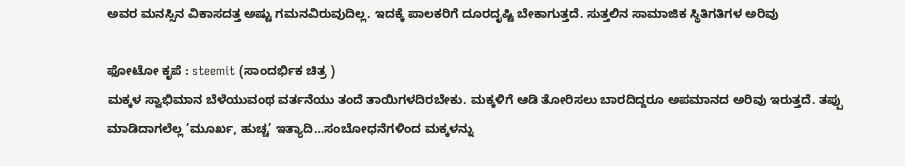ಅವರ ಮನಸ್ಸಿನ ವಿಕಾಸದತ್ತ ಅಷ್ಟು ಗಮನವಿರುವುದಿಲ್ಲ. ಇದಕ್ಕೆ ಪಾಲಕರಿಗೆ ದೂರದೃಷ್ಟಿ ಬೇಕಾಗುತ್ತದೆ. ಸುತ್ತಲಿನ ಸಾಮಾಜಿಕ ಸ್ಥಿತಿಗತಿಗಳ ಅರಿವು

ಫೋಟೋ ಕೃಪೆ : steemit (ಸಾಂದರ್ಭಿಕ ಚಿತ್ರ )
ಮಕ್ಕಳ ಸ್ವಾಭಿಮಾನ ಬೆಳೆಯುವಂಥ ವರ್ತನೆಯು ತಂದೆ ತಾಯಿಗಳದಿರಬೇಕು. ಮಕ್ಕಳಿಗೆ ಆಡಿ ತೋರಿಸಲು ಬಾರದಿದ್ದರೂ ಅಪಮಾನದ ಅರಿವು ಇರುತ್ತದೆ. ತಪ್ಪು ಮಾಡಿದಾಗಲೆಲ್ಲ ’ಮೂರ್ಖ, ಹುಚ್ಚ’ ಇತ್ಯಾದಿ…ಸಂಬೋಧನೆಗಳಿಂದ ಮಕ್ಕಳನ್ನು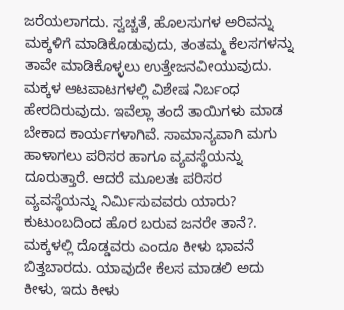ಜರೆಯಲಾಗದು. ಸ್ವಚ್ಚತೆ, ಹೊಲಸುಗಳ ಅರಿವನ್ನು ಮಕ್ಕಳಿಗೆ ಮಾಡಿಕೊಡುವುದು, ತಂತಮ್ಮ ಕೆಲಸಗಳನ್ನು ತಾವೇ ಮಾಡಿಕೊಳ್ಳಲು ಉತ್ತೇಜನವೀಯುವುದು. ಮಕ್ಕಳ ಆಟಪಾಟಗಳಲ್ಲಿ ವಿಶೇಷ ನಿರ್ಬಂಧ ಹೇರದಿರುವುದು. ಇವೆಲ್ಲಾ ತಂದೆ ತಾಯಿಗಳು ಮಾಡ ಬೇಕಾದ ಕಾರ್ಯಗಳಾಗಿವೆ. ಸಾಮಾನ್ಯವಾಗಿ ಮಗು ಹಾಳಾಗಲು ಪರಿಸರ ಹಾಗೂ ವ್ಯವಸ್ಥೆಯನ್ನು ದೂರುತ್ತಾರೆ. ಆದರೆ ಮೂಲತಃ ಪರಿಸರ ವ್ಯವಸ್ಥೆಯನ್ನು ನಿರ್ಮಿಸುವವರು ಯಾರು? ಕುಟುಂಬದಿಂದ ಹೊರ ಬರುವ ಜನರೇ ತಾನೆ?. ಮಕ್ಕಳಲ್ಲಿ ದೊಡ್ಡವರು ಎಂದೂ ಕೀಳು ಭಾವನೆ ಬಿತ್ತಬಾರದು. ಯಾವುದೇ ಕೆಲಸ ಮಾಡಲಿ ಅದು ಕೀಳು, ಇದು ಕೀಳು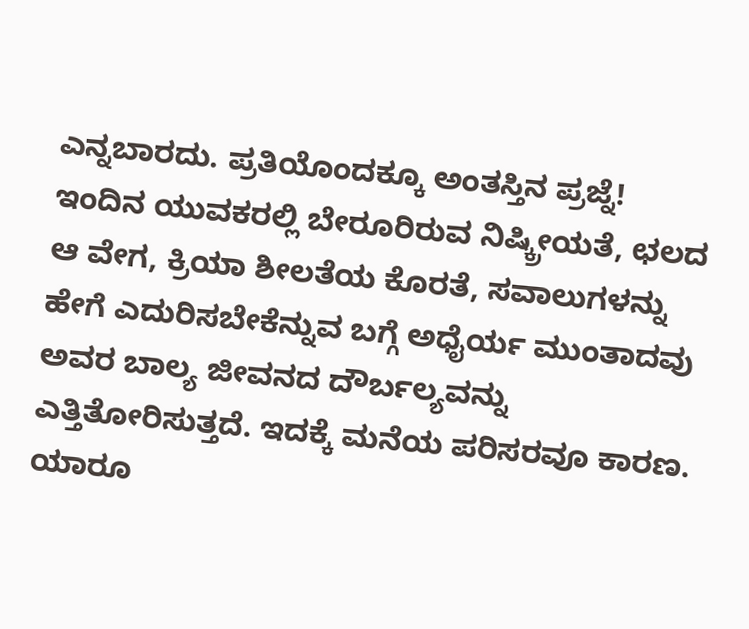ಎನ್ನಬಾರದು. ಪ್ರತಿಯೊಂದಕ್ಕೂ ಅಂತಸ್ತಿನ ಪ್ರಜ್ನೆ!
ಇಂದಿನ ಯುವಕರಲ್ಲಿ ಬೇರೂರಿರುವ ನಿಷ್ಕ್ರೀಯತೆ, ಛಲದ ಆ ವೇಗ, ಕ್ರಿಯಾ ಶೀಲತೆಯ ಕೊರತೆ, ಸವಾಲುಗಳನ್ನು ಹೇಗೆ ಎದುರಿಸಬೇಕೆನ್ನುವ ಬಗ್ಗೆ ಅಧೈರ್ಯ ಮುಂತಾದವು ಅವರ ಬಾಲ್ಯ ಜೀವನದ ದೌರ್ಬಲ್ಯವನ್ನು ಎತ್ತಿತೋರಿಸುತ್ತದೆ. ಇದಕ್ಕೆ ಮನೆಯ ಪರಿಸರವೂ ಕಾರಣ. ಯಾರೂ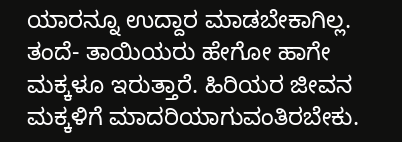ಯಾರನ್ನೂ ಉದ್ದಾರ ಮಾಡಬೇಕಾಗಿಲ್ಲ. ತಂದೆ- ತಾಯಿಯರು ಹೇಗೋ ಹಾಗೇ ಮಕ್ಕಳೂ ಇರುತ್ತಾರೆ. ಹಿರಿಯರ ಜೀವನ ಮಕ್ಕಳಿಗೆ ಮಾದರಿಯಾಗುವಂತಿರಬೇಕು.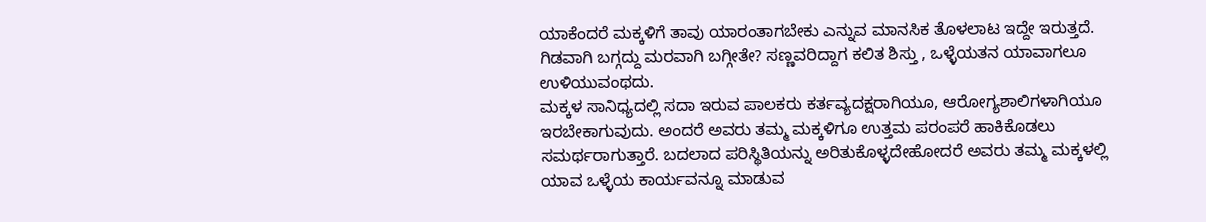ಯಾಕೆಂದರೆ ಮಕ್ಕಳಿಗೆ ತಾವು ಯಾರಂತಾಗಬೇಕು ಎನ್ನುವ ಮಾನಸಿಕ ತೊಳಲಾಟ ಇದ್ದೇ ಇರುತ್ತದೆ. ಗಿಡವಾಗಿ ಬಗ್ಗದ್ದು ಮರವಾಗಿ ಬಗ್ಗೀತೇ? ಸಣ್ಣವರಿದ್ದಾಗ ಕಲಿತ ಶಿಸ್ತು , ಒಳ್ಳೆಯತನ ಯಾವಾಗಲೂ ಉಳಿಯುವಂಥದು.
ಮಕ್ಕಳ ಸಾನಿಧ್ಯದಲ್ಲಿ ಸದಾ ಇರುವ ಪಾಲಕರು ಕರ್ತವ್ಯದಕ್ಷರಾಗಿಯೂ, ಆರೋಗ್ಯಶಾಲಿಗಳಾಗಿಯೂ ಇರಬೇಕಾಗುವುದು. ಅಂದರೆ ಅವರು ತಮ್ಮ ಮಕ್ಕಳಿಗೂ ಉತ್ತಮ ಪರಂಪರೆ ಹಾಕಿಕೊಡಲು ಸಮರ್ಥರಾಗುತ್ತಾರೆ. ಬದಲಾದ ಪರಿಸ್ಥಿತಿಯನ್ನು ಅರಿತುಕೊಳ್ಳದೇಹೋದರೆ ಅವರು ತಮ್ಮ ಮಕ್ಕಳಲ್ಲಿ ಯಾವ ಒಳ್ಳೆಯ ಕಾರ್ಯವನ್ನೂ ಮಾಡುವ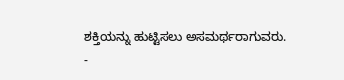ಶಕ್ತಿಯನ್ನು ಹುಟ್ಟಿಸಲು ಅಸಮರ್ಥರಾಗುವರು.
-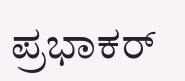ಪ್ರಭಾಕರ್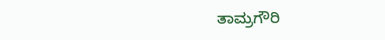ತಾಮ್ರಗೌರಿ